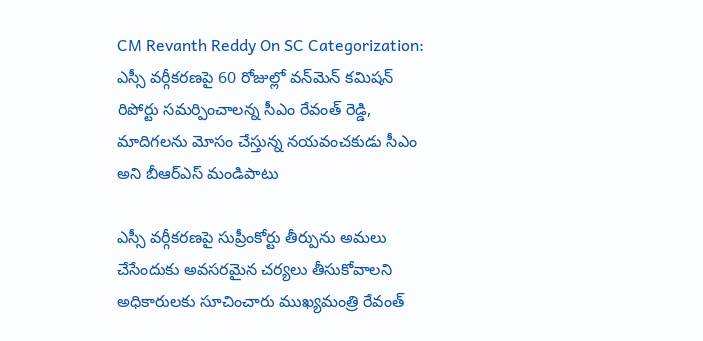CM Revanth Reddy On SC Categorization: ఎస్సీ వర్గీకరణపై 60 రోజుల్లో వన్‌మెన్ కమిషన్‌ రిపోర్టు సమర్పించాలన్న సీఎం రేవంత్ రెడ్డి, మాదిగలను మోసం చేస్తున్న నయవంచకుడు సీఎం అని బీఆర్ఎస్ మండిపాటు

ఎస్సీ వర్గీకరణపై సుప్రీంకోర్టు తీర్పును అమలు చేసేందుకు అవసరమైన చర్యలు తీసుకోవాలని అధికారులకు సూచించారు ముఖ్యమంత్రి రేవంత్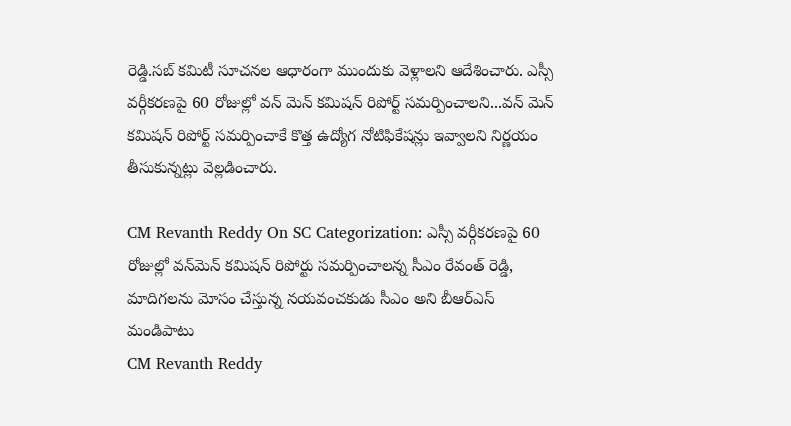రెడ్డి.సబ్ కమిటీ సూచనల ఆధారంగా ముందుకు వెళ్లాలని ఆదేశించారు. ఎస్సీ వర్గీకరణపై 60 రోజుల్లో వన్ మెన్ కమిషన్ రిపోర్ట్ సమర్పించాలని...వన్ మెన్ కమిషన్ రిపోర్ట్ సమర్పించాకే కొత్త ఉద్యోగ నోటిఫికేషన్లు ఇవ్వాలని నిర్ణయం తీసుకున్నట్లు వెల్లడించారు.

CM Revanth Reddy On SC Categorization: ఎస్సీ వర్గీకరణపై 60 రోజుల్లో వన్‌మెన్ కమిషన్‌ రిపోర్టు సమర్పించాలన్న సీఎం రేవంత్ రెడ్డి, మాదిగలను మోసం చేస్తున్న నయవంచకుడు సీఎం అని బీఆర్ఎస్ మండిపాటు
CM Revanth Reddy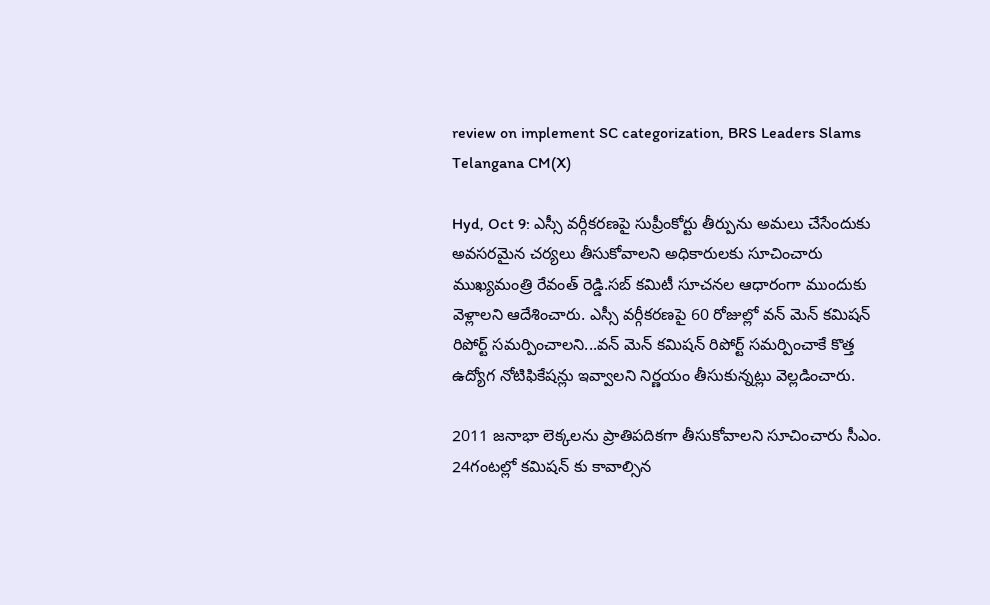review on implement SC categorization, BRS Leaders Slams Telangana CM(X)

Hyd, Oct 9: ఎస్సీ వర్గీకరణపై సుప్రీంకోర్టు తీర్పును అమలు చేసేందుకు అవసరమైన చర్యలు తీసుకోవాలని అధికారులకు సూచించారు ముఖ్యమంత్రి రేవంత్ రెడ్డి.సబ్ కమిటీ సూచనల ఆధారంగా ముందుకు వెళ్లాలని ఆదేశించారు. ఎస్సీ వర్గీకరణపై 60 రోజుల్లో వన్ మెన్ కమిషన్ రిపోర్ట్ సమర్పించాలని...వన్ మెన్ కమిషన్ రిపోర్ట్ సమర్పించాకే కొత్త ఉద్యోగ నోటిఫికేషన్లు ఇవ్వాలని నిర్ణయం తీసుకున్నట్లు వెల్లడించారు.

2011 జనాభా లెక్కలను ప్రాతిపదికగా తీసుకోవాలని సూచించారు సీఎం. 24గంటల్లో కమిషన్ కు కావాల్సిన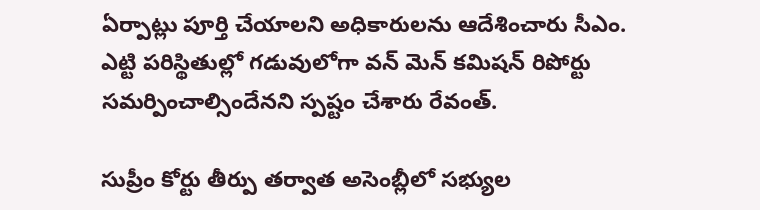ఏర్పాట్లు పూర్తి చేయాలని అధికారులను ఆదేశించారు సీఎం. ఎట్టి పరిస్థితుల్లో గడువులోగా వన్ మెన్ కమిషన్ రిపోర్టు సమర్పించాల్సిందేనని స్పష్టం చేశారు రేవంత్.

సుప్రీం కోర్టు తీర్పు తర్వాత అసెంబ్లీలో సభ్యుల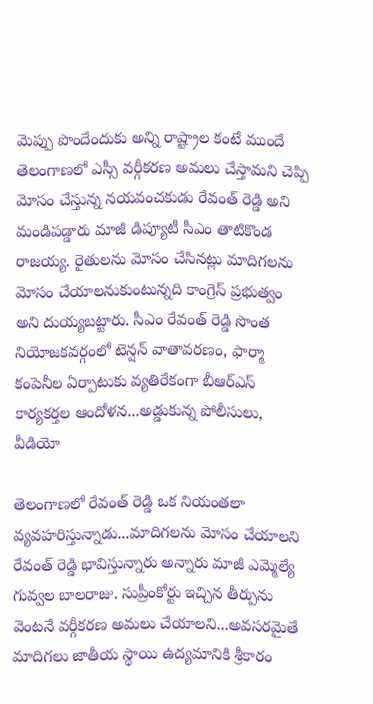మెప్పు పొందేందుకు అన్ని రాష్ట్రాల కంటే ముందే తెలంగాణలో ఎస్సీ వర్గీకరణ అమలు చేస్తామని చెప్పి మోసం చేస్తున్న నయవంచకుడు రేవంత్ రెడ్డి అని మండిపడ్డారు మాజీ డిప్యూటీ సీఎం తాటికొండ రాజయ్య. రైతులను మోసం చేసినట్లు మాదిగలను మోసం చేయాలనుకుంటున్నది కాంగ్రెస్ ప్రభుత్వం అని దుయ్యబట్టారు. సీఎం రేవంత్ రెడ్డి సొంత నియోజకవర్గంలో టెన్షన్ వాతావరణం, ఫార్మా కంపెనీల ఏర్పాటుకు వ్యతిరేకంగా బీఆర్ఎస్ కార్యకర్తల ఆందోళన...అడ్డుకున్న పోలీసులు, వీడియో

తెలంగాణలో రేవంత్ రెడ్డి ఒక నియంతలా వ్యవహరిస్తున్నాడు...మాదిగలను మోసం చేయాలని రేవంత్ రెడ్డి భావిస్తున్నారు అన్నారు మాజీ ఎమ్మెల్యే గువ్వల బాలరాజు. సుప్రీంకోర్టు ఇచ్చిన తీర్పును వెంటనే వర్గీకరణ అమలు చేయాలని...అవసరమైతే మాదిగలు జాతీయ స్థాయి ఉద్యమానికి శ్రీకారం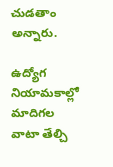చుడతాం అన్నారు.

ఉద్యోగ నియామకాల్లో మాదిగల వాటా తేల్చి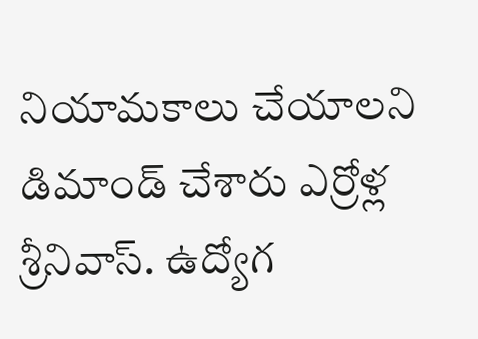నియామకాలు చేయాలని డిమాండ్ చేశారు ఎర్రోళ్ల శ్రీనివాస్. ఉద్యోగ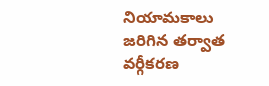నియామకాలు జరిగిన తర్వాత వర్గీకరణ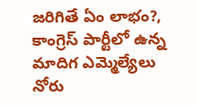జరిగితే ఏం లాభం?, కాంగ్రెస్ పార్టీలో ఉన్న మాదిగ ఎమ్మెల్యేలు నోరు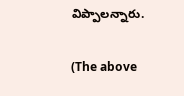విప్పాలన్నారు.

(The above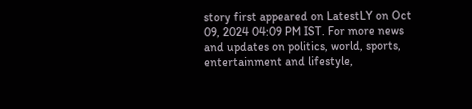story first appeared on LatestLY on Oct 09, 2024 04:09 PM IST. For more news and updates on politics, world, sports, entertainment and lifestyle,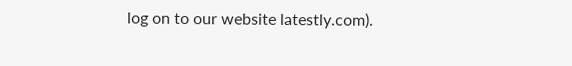log on to our website latestly.com).